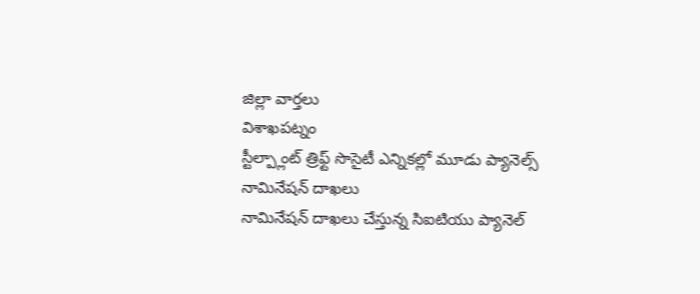జిల్లా వార్తలు
విశాఖపట్నం
స్టీల్ప్లాంట్ త్రిఫ్ట్ సొసైటీ ఎన్నికల్లో మూడు ప్యానెల్స్ నామినేషన్ దాఖలు
నామినేషన్ దాఖలు చేస్తున్న సిఐటియు ప్యానెల్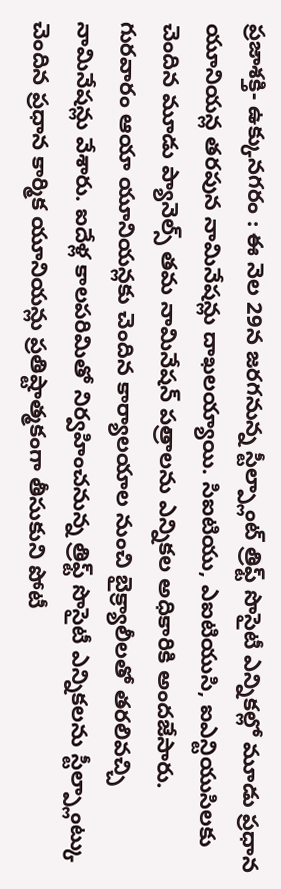ప్రజాశక్తి- ఉక్కునగరం : ఈ నెల 29న జరగనున్న స్టీల్ప్లాంట్ త్రిఫ్ట్ సొసైటీ ఎన్నికల్లో మూడు ప్రధాన యూనియన్ల తరపున నామినేషన్లు దాఖలయ్యాయి. సిఐటియు, ఎఐటియుసి, ఐఎన్టియుసిలకు చెందిన మూడు ప్యానెల్స్ తమ నామినేషన్ పత్రాలను ఎన్నికల అధికారికి అందజేసారు. గురవారం ఆయా యూనియన్లకు చెందిన కార్యాలయాల నుంచి బైక్ర్యాలీలతో తరలివచ్చి నామినేషన్లు వేశారు. ఐదేళ్ల కాలపరిమితో నిర్వహించనున్న త్రిఫ్ట్ సొసైటీ ఎన్నికలను స్టీల్ప్లాంట్కు చెందిన ప్రధాన కార్మిక యూనియన్లు ప్రతిష్టాత్మకంగా తీసుకుని పోటీ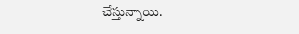చేస్తున్నాయి.